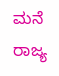ಮನೆ ರಾಜ್ಯ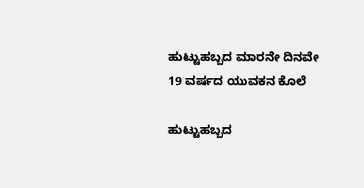ಹುಟ್ಟುಹಬ್ಬದ ಮಾರನೇ ದಿನವೇ 19 ವರ್ಷದ ಯುವಕನ ಕೊಲೆ

ಹುಟ್ಟುಹಬ್ಬದ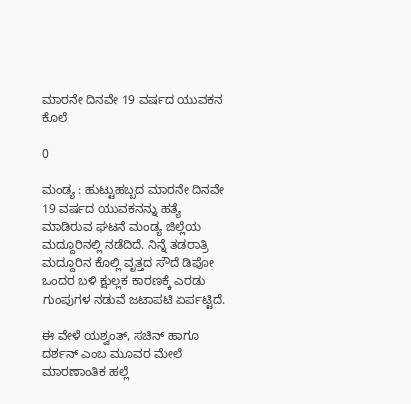ಮಾರನೇ ದಿನವೇ 19 ವರ್ಷದ ಯುವಕನ ಕೊಲೆ

0

ಮಂಡ್ಯ : ಹುಟ್ಟುಹಬ್ಬದ ಮಾರನೇ ದಿನವೇ 19 ವರ್ಷದ ಯುವಕನನ್ನು ಹತ್ಯೆ ಮಾಡಿರುವ ಘಟನೆ ಮಂಡ್ಯ ಜಿಲ್ಲೆಯ ಮದ್ದೂರಿನಲ್ಲಿ ನಡೆದಿದೆ. ನಿನ್ನೆ ತಡರಾತ್ರಿ ಮದ್ದೂರಿನ ಕೊಲ್ಲಿ ವೃತ್ತದ ಸೌದೆ ಡಿಪೋ ಒಂದರ ಬಳಿ ಕ್ಷುಲ್ಲಕ ಕಾರಣಕ್ಕೆ ಎರಡು ಗುಂಪುಗಳ ನಡುವೆ ಜಟಾಪಟಿ ಏರ್ಪಟ್ಟಿದೆ.

ಈ ವೇಳೆ ಯಶ್ವಂತ್, ಸಚಿನ್ ಹಾಗೂ ದರ್ಶನ್ ಎಂಬ ಮೂವರ ಮೇಲೆ ಮಾರಣಾಂತಿಕ ಹಲ್ಲೆ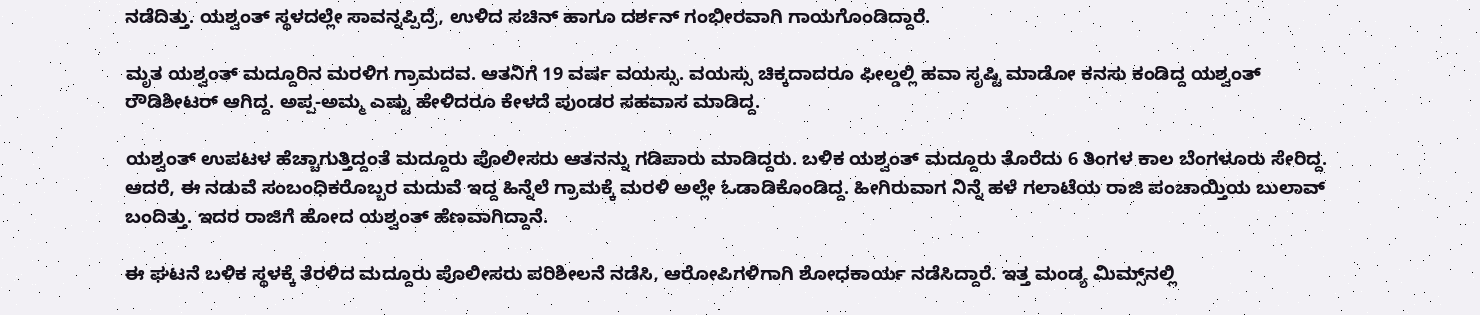ನಡೆದಿತ್ತು. ಯಶ್ವಂತ್ ಸ್ಥಳದಲ್ಲೇ ಸಾವನ್ನಪ್ಪಿದ್ರೆ, ಉಳಿದ ಸಚಿನ್ ಹಾಗೂ ದರ್ಶನ್ ಗಂಭೀರವಾಗಿ ಗಾಯಗೊಂಡಿದ್ದಾರೆ.

ಮೃತ ಯಶ್ವಂತ್ ಮದ್ದೂರಿನ ಮರಳಿಗ ಗ್ರಾಮದವ. ಆತನಿಗೆ 19 ವರ್ಷ ವಯಸ್ಸು. ವಯಸ್ಸು ಚಿಕ್ಕದಾದರೂ ಫೀಲ್ಡಲ್ಲಿ ಹವಾ ಸೃಷ್ಟಿ ಮಾಡೋ ಕನಸು ಕಂಡಿದ್ದ ಯಶ್ವಂತ್ ರೌಡಿಶೀಟರ್ ಆಗಿದ್ದ. ಅಪ್ಪ-ಅಮ್ಮ ಎಷ್ಟು ಹೇಳಿದರೂ ಕೇಳದೆ ಪುಂಡರ ಸಹವಾಸ ಮಾಡಿದ್ದ.

ಯಶ್ವಂತ್ ಉಪಟಳ ಹೆಚ್ಚಾಗುತ್ತಿದ್ದಂತೆ ಮದ್ದೂರು ಪೊಲೀಸರು ಆತನನ್ನು ಗಡಿಪಾರು ಮಾಡಿದ್ದರು. ಬಳಿಕ ಯಶ್ವಂತ್ ಮದ್ದೂರು ತೊರೆದು 6 ತಿಂಗಳ ಕಾಲ ಬೆಂಗಳೂರು ಸೇರಿದ್ದ. ಆದರೆ, ಈ ನಡುವೆ ಸಂಬಂಧಿಕರೊಬ್ಬರ ಮದುವೆ ಇದ್ದ ಹಿನ್ನೆಲೆ ಗ್ರಾಮಕ್ಕೆ ಮರಳಿ ಅಲ್ಲೇ ಓಡಾಡಿಕೊಂಡಿದ್ದ. ಹೀಗಿರುವಾಗ ನಿನ್ನೆ ಹಳೆ ಗಲಾಟೆಯ ರಾಜಿ ಪಂಚಾಯ್ತಿಯ ಬುಲಾವ್ ಬಂದಿತ್ತು. ಇದರ ರಾಜಿಗೆ ಹೋದ ಯಶ್ವಂತ್ ಹೆಣವಾಗಿದ್ದಾನೆ.

ಈ ಘಟನೆ ಬಳಿಕ ಸ್ಥಳಕ್ಕೆ ತೆರಳಿದ ಮದ್ದೂರು ಪೊಲೀಸರು ಪರಿಶೀಲನೆ ನಡೆಸಿ, ಆರೋಪಿಗಳಿಗಾಗಿ ಶೋಧಕಾರ್ಯ ನಡೆಸಿದ್ದಾರೆ. ಇತ್ತ ಮಂಡ್ಯ ಮಿಮ್ಸ್‌ನಲ್ಲಿ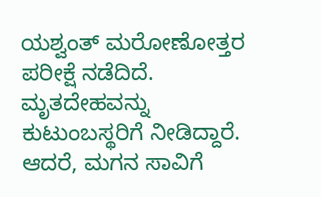ಯಶ್ವಂತ್ ಮರೋಣೋತ್ತರ ಪರೀಕ್ಷೆ ನಡೆದಿದೆ. ಮೃತದೇಹವನ್ನು ಕುಟುಂಬಸ್ಥರಿಗೆ ನೀಡಿದ್ದಾರೆ. ಆದರೆ, ಮಗನ ಸಾವಿಗೆ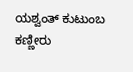ಯಶ್ವಂತ್ ಕುಟುಂಬ ಕಣ್ಣೀರು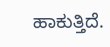ಹಾಕುತ್ತಿದೆ.